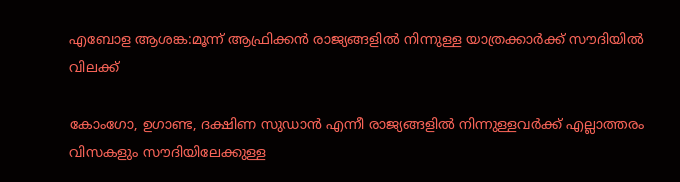എബോള ആശങ്ക:മൂന്ന് ആഫ്രിക്കൻ രാജ്യങ്ങളിൽ നിന്നുള്ള യാത്രക്കാർക്ക് സൗദിയിൽ വിലക്ക്

കോംഗോ, ഉഗാണ്ട, ദക്ഷിണ സുഡാൻ എന്നീ രാജ്യങ്ങളിൽ നിന്നുള്ളവർക്ക് എല്ലാത്തരം വിസകളും സൗദിയിലേക്കുള്ള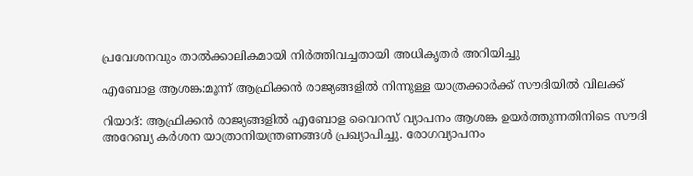പ്രവേശനവും താൽക്കാലികമായി നിർത്തിവച്ചതായി അധികൃതർ അറിയിച്ചു

എബോള ആശങ്ക:മൂന്ന് ആഫ്രിക്കൻ രാജ്യങ്ങളിൽ നിന്നുള്ള യാത്രക്കാർക്ക് സൗദിയിൽ വിലക്ക്

റിയാദ്: ആഫ്രിക്കൻ രാജ്യങ്ങളിൽ എബോള വൈറസ് വ്യാപനം ആശങ്ക ഉയർത്തുന്നതിനിടെ സൗദി അറേബ്യ കർശന യാത്രാനിയന്ത്രണങ്ങൾ പ്രഖ്യാപിച്ചു. രോഗവ്യാപനം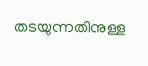തടയുന്നതിനുള്ള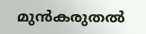മുൻകരുതൽ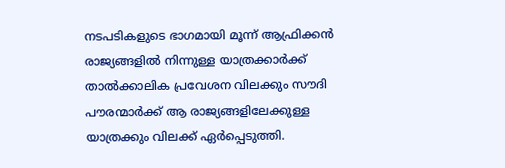നടപടികളുടെ ഭാഗമായി മൂന്ന് ആഫ്രിക്കൻ രാജ്യങ്ങളിൽ നിന്നുള്ള യാത്രക്കാർക്ക് താൽക്കാലിക പ്രവേശന വിലക്കും സൗദി പൗരന്മാർക്ക് ആ രാജ്യങ്ങളിലേക്കുള്ള യാത്രക്കും വിലക്ക് ഏർപ്പെടുത്തി.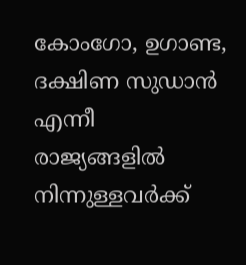കോംഗോ, ഉഗാണ്ട, ദക്ഷിണ സുഡാൻ എന്നീ രാജ്യങ്ങളിൽ നിന്നുള്ളവർക്ക്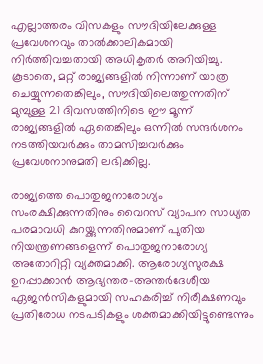എല്ലാത്തരം വിസകളും സൗദിയിലേക്കുള്ള പ്രവേശനവും താൽക്കാലികമായി നിർത്തിവച്ചതായി അധികൃതർ അറിയിച്ചു. കൂടാതെ, മറ്റ് രാജ്യങ്ങളിൽ നിന്നാണ് യാത്ര ചെയ്യുന്നതെങ്കിലും, സൗദിയിലെത്തുന്നതിന് മുമ്പുള്ള 21 ദിവസത്തിനിടെ ഈ മൂന്ന് രാജ്യങ്ങളിൽ ഏതെങ്കിലും ഒന്നിൽ സന്ദർശനം നടത്തിയവർക്കും താമസിച്ചവർക്കും പ്രവേശനാനുമതി ലഭിക്കില്ല.

രാജ്യത്തെ പൊതുജനാരോഗ്യം സംരക്ഷിക്കുന്നതിനും വൈറസ് വ്യാപന സാധ്യത പരമാവധി കുറയ്ക്കുന്നതിനുമാണ് പുതിയ നിയന്ത്രണങ്ങളെന്ന് പൊതുജനാരോഗ്യ അതോറിറ്റി വ്യക്തമാക്കി. ആരോഗ്യസുരക്ഷ ഉറപ്പാക്കാൻ ആഭ്യന്തര-അന്തർദേശീയ ഏജൻസികളുമായി സഹകരിച്ച് നിരീക്ഷണവും പ്രതിരോധ നടപടികളും ശക്തമാക്കിയിട്ടുണ്ടെന്നും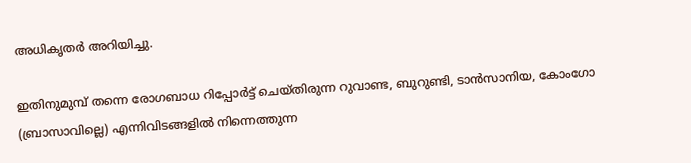അധികൃതർ അറിയിച്ചു.

ഇതിനുമുമ്പ് തന്നെ രോഗബാധ റിപ്പോർട്ട് ചെയ്തിരുന്ന റുവാണ്ട, ബുറുണ്ടി, ടാൻസാനിയ, കോംഗോ (ബ്രാസാവില്ലെ) എന്നിവിടങ്ങളിൽ നിന്നെത്തുന്ന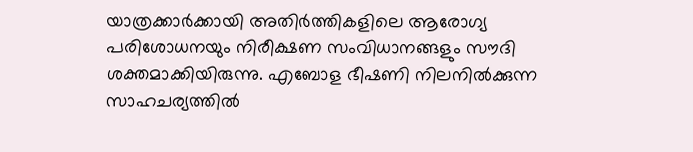യാത്രക്കാർക്കായി അതിർത്തികളിലെ ആരോഗ്യ പരിശോധനയും നിരീക്ഷണ സംവിധാനങ്ങളും സൗദി ശക്തമാക്കിയിരുന്നു. എബോള ഭീഷണി നിലനിൽക്കുന്ന സാഹചര്യത്തിൽ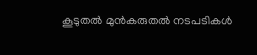കൂടുതൽ മുൻകരുതൽ നടപടികൾ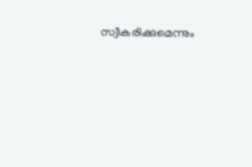സ്വീകരിക്കുമെന്നും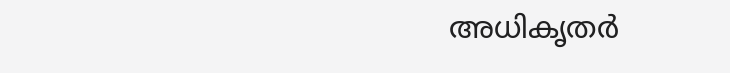അധികൃതർ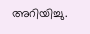അറിയിച്ചു.